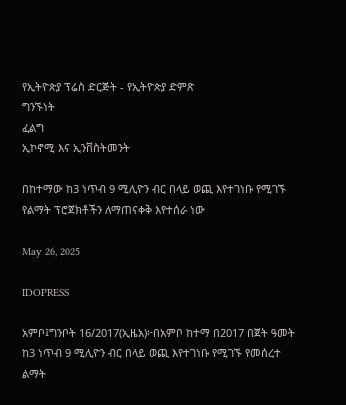የኢትዮጵያ ፕሬስ ድርጅት - የኢትዮጵያ ድምጽ
ግንኙነት
ፈልግ
ኢኮኖሚ እና ኢንቨስትመንት

በከተማው ከ3 ነጥብ 9 ሚሊዮን ብር በላይ ወጪ እየተገነቡ የሚገኙ የልማት ፕሮጀክቶችን ለማጠናቀቅ እየተሰራ ነው

May 26, 2025

IDOPRESS

አምቦ፤ግንቦት 16/2017(ኢዜአ)፦በአምቦ ከተማ በ2017 በጀት ዓመት ከ3 ነጥብ 9 ሚሊዮን ብር በላይ ወጪ እየተገነቡ የሚገኙ የመሰረተ ልማት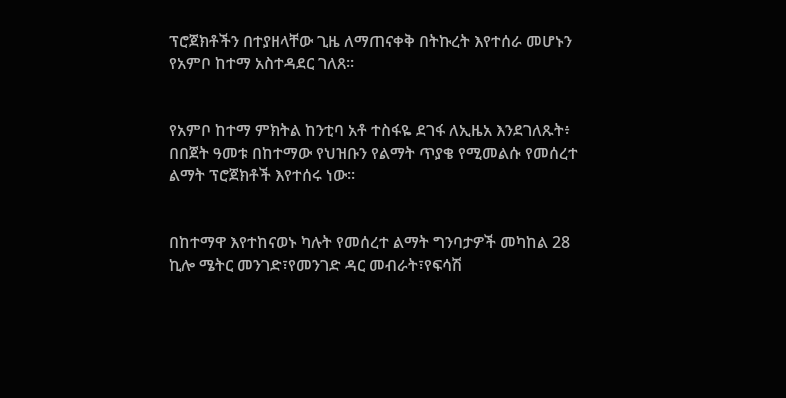ፕሮጀክቶችን በተያዘላቸው ጊዜ ለማጠናቀቅ በትኩረት እየተሰራ መሆኑን የአምቦ ከተማ አስተዳደር ገለጸ።


የአምቦ ከተማ ምክትል ከንቲባ አቶ ተስፋዬ ደገፋ ለኢዜአ እንደገለጹት፥ በበጀት ዓመቱ በከተማው የህዝቡን የልማት ጥያቄ የሚመልሱ የመሰረተ ልማት ፕሮጀክቶች እየተሰሩ ነው።


በከተማዋ እየተከናወኑ ካሉት የመሰረተ ልማት ግንባታዎች መካከል 28 ኪሎ ሜትር መንገድ፣የመንገድ ዳር መብራት፣የፍሳሽ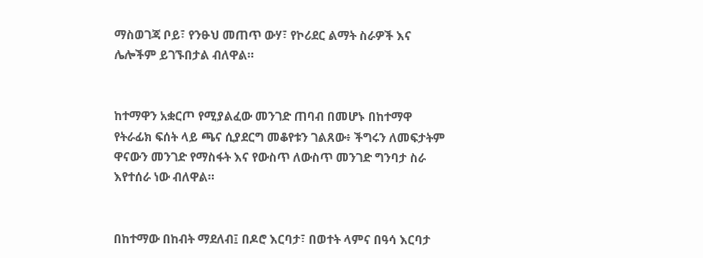ማስወገጃ ቦይ፣ የንፁህ መጠጥ ውሃ፣ የኮሪደር ልማት ስራዎች እና ሌሎችም ይገኙበታል ብለዋል።


ከተማዋን አቋርጦ የሚያልፈው መንገድ ጠባብ በመሆኑ በከተማዋ የትራፊክ ፍሰት ላይ ጫና ሲያደርግ መቆየቱን ገልጸው፥ ችግሩን ለመፍታትም ዋናውን መንገድ የማስፋት እና የውስጥ ለውስጥ መንገድ ግንባታ ስራ እየተሰራ ነው ብለዋል።


በከተማው በከብት ማደለብ፤ በዶሮ እርባታ፣ በወተት ላምና በዓሳ እርባታ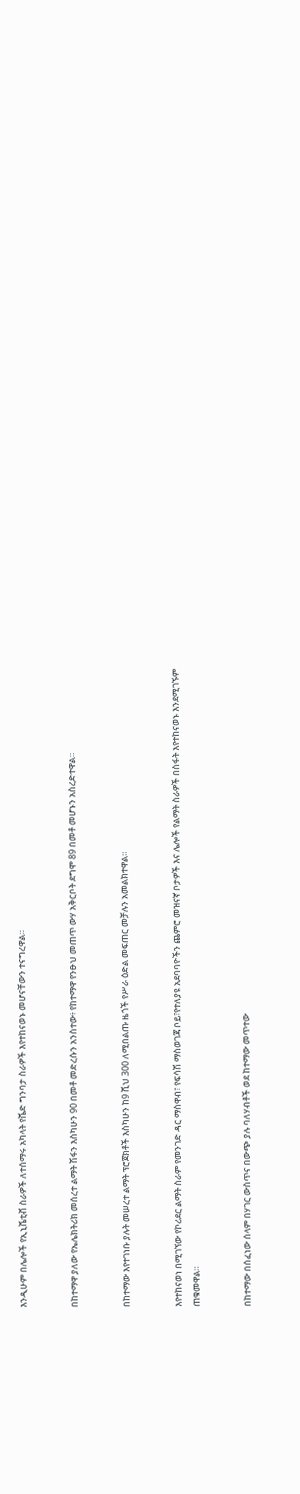እንዲሁም በሌሎች የኢኒሼቲቭ ስራዎች ለተሰማሩ አካላት የሼድ ግንባታ ስራዎች እየተከናወኑ መሆናቸውን ተናግረዋል።


በከተማዋ ያለው የኤሌክትሪክ መሰረተ ልማት ሽፋን እስካሁን 90 በመቶ መድረሱን አንስተው፥ የከተማዋ የንፁህ መጠጥ ውሃ አቅርቦት ደግሞ 89 በመቶ መሆኑን አስረድተዋል።


በከተማው እየተገነቡ ያሉት መሠረተ ልማት ፕሮጀክቶች እስካሁን ከ9 ሺህ 300 ለሚበልጡ ዜጎች የሥራ ዕድል መፍጠር መቻሉን አመልክተዋል።


እየተከናወነ በሚገኘው የኮሪደር ልማት ስራም የመንገድ ዳር ማስዋብ፣ የፍሳሽ ማስወገጃ ቦይ፣የተለያዩ አደባባዮችን ጨምሮ መዝናኛ ቦታዎች እና ሌሎች የልማት ስራዎች በስፋት እየተከናወኑ እንደሚገኙም ጠቁመዋል።


በከተማው በሰፈነው ሰላም በሃገር ውስጥና በውጭ ያሉ ባለሃብቶች ወደ ከተማው መጥተው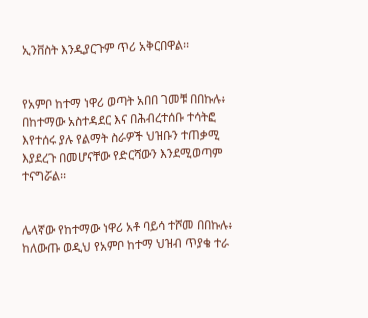ኢንቨስት እንዲያርጉም ጥሪ አቅርበዋል፡፡


የአምቦ ከተማ ነዋሪ ወጣት አበበ ገመቹ በበኩሉ፥ በከተማው አስተዳደር እና በሕብረተሰቡ ተሳትፎ እየተሰሩ ያሉ የልማት ስራዎች ህዝቡን ተጠቃሚ እያደረጉ በመሆናቸው የድርሻውን እንደሚወጣም ተናግሯል፡፡


ሌላኛው የከተማው ነዋሪ አቶ ባይሳ ተሾመ በበኩሉ፥ ከለውጡ ወዲህ የአምቦ ከተማ ህዝብ ጥያቄ ተራ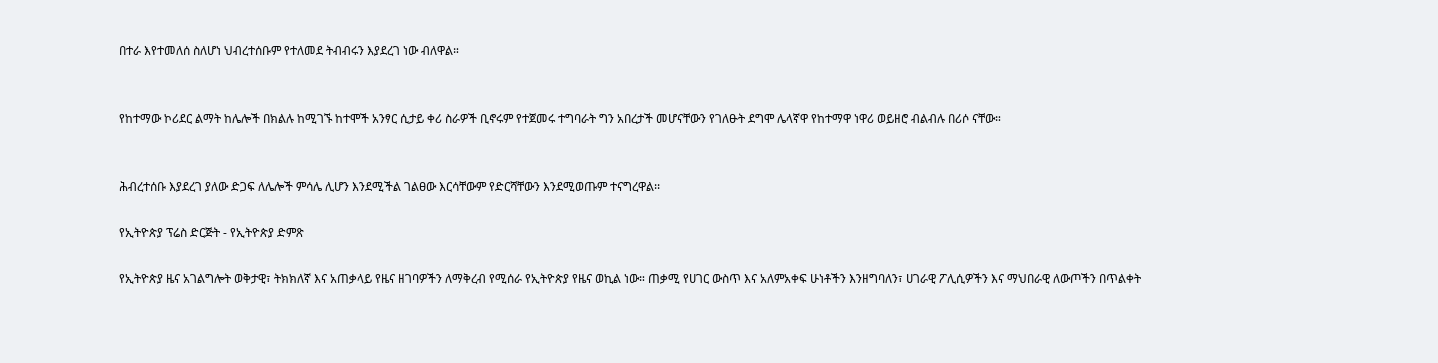በተራ እየተመለሰ ስለሆነ ህብረተሰቡም የተለመደ ትብብሩን እያደረገ ነው ብለዋል።


የከተማው ኮሪደር ልማት ከሌሎች በክልሉ ከሚገኙ ከተሞች አንፃር ሲታይ ቀሪ ስራዎች ቢኖሩም የተጀመሩ ተግባራት ግን አበረታች መሆናቸውን የገለፁት ደግሞ ሌላኛዋ የከተማዋ ነዋሪ ወይዘሮ ብልብሉ በሪሶ ናቸው።


ሕብረተሰቡ እያደረገ ያለው ድጋፍ ለሌሎች ምሳሌ ሊሆን እንደሚችል ገልፀው እርሳቸውም የድርሻቸውን እንደሚወጡም ተናግረዋል፡፡

የኢትዮጵያ ፕሬስ ድርጅት - የኢትዮጵያ ድምጽ

የኢትዮጵያ ዜና አገልግሎት ወቅታዊ፣ ትክክለኛ እና አጠቃላይ የዜና ዘገባዎችን ለማቅረብ የሚሰራ የኢትዮጵያ የዜና ወኪል ነው። ጠቃሚ የሀገር ውስጥ እና አለምአቀፍ ሁነቶችን እንዘግባለን፣ ሀገራዊ ፖሊሲዎችን እና ማህበራዊ ለውጦችን በጥልቀት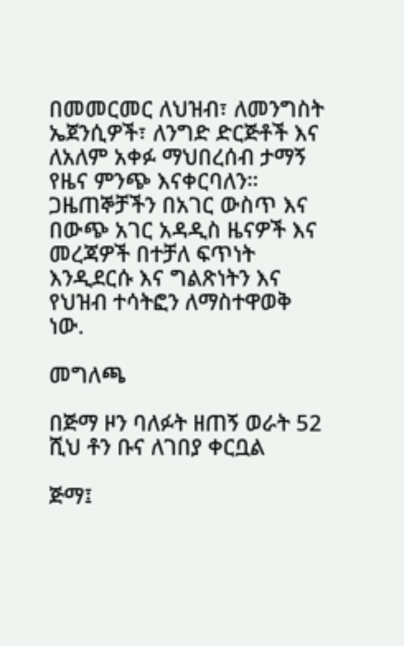በመመርመር ለህዝብ፣ ለመንግስት ኤጀንሲዎች፣ ለንግድ ድርጅቶች እና ለአለም አቀፉ ማህበረሰብ ታማኝ የዜና ምንጭ እናቀርባለን። ጋዜጠኞቻችን በአገር ውስጥ እና በውጭ አገር አዳዲስ ዜናዎች እና መረጃዎች በተቻለ ፍጥነት እንዲደርሱ እና ግልጽነትን እና የህዝብ ተሳትፎን ለማስተዋወቅ ነው.

መግለጫ

በጅማ ዞን ባለፉት ዘጠኝ ወራት 52 ሺህ ቶን ቡና ለገበያ ቀርቧል

ጅማ፤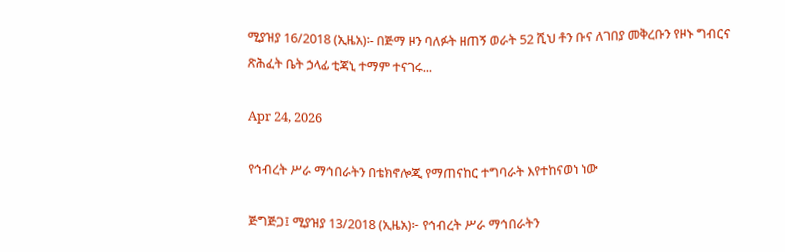ሚያዝያ 16/2018 (ኢዜአ)፡- በጅማ ዞን ባለፉት ዘጠኝ ወራት 52 ሺህ ቶን ቡና ለገበያ መቅረቡን የዞኑ ግብርና ጽሕፈት ቤት ኃላፊ ቲጃኒ ተማም ተናገሩ...

Apr 24, 2026

የኅብረት ሥራ ማኅበራትን በቴክኖሎጂ የማጠናከር ተግባራት እየተከናወነ ነው

ጅግጅጋ፤ ሚያዝያ 13/2018 (ኢዜአ)፦ የኅብረት ሥራ ማኅበራትን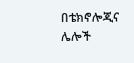በቴክኖሎጂና ሌሎች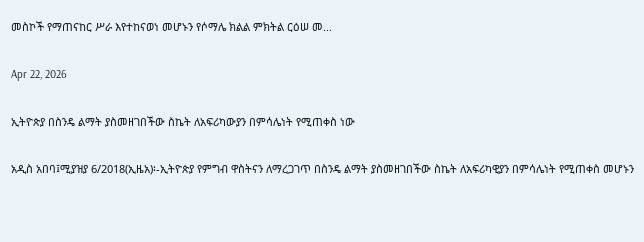መስኮች የማጠናከር ሥራ እየተከናወነ መሆኑን የሶማሌ ክልል ምክትል ርዕሠ መ...

Apr 22, 2026

ኢትዮጵያ በስንዴ ልማት ያስመዘገበችው ስኬት ለአፍሪካውያን በምሳሌነት የሚጠቀስ ነው

አዲስ አበባ፤ሚያዝያ 6/2018(ኢዜአ)፡-ኢትዮጵያ የምግብ ዋስትናን ለማረጋገጥ በስንዴ ልማት ያስመዘገበችው ስኬት ለአፍሪካዊያን በምሳሌነት የሚጠቀስ መሆኑን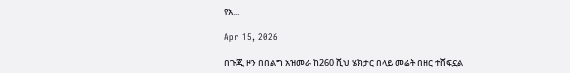የአ...

Apr 15, 2026

በጉጂ ዞን በበልግ አዝመራ ከ260 ሺህ ሄክታር በላይ መሬት በዘር ተሸፍኗል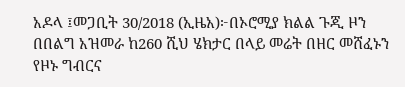አዶላ ፤መጋቢት 30/2018 (ኢዜአ)፦በኦሮሚያ ክልል ጉጂ ዞን በበልግ አዝመራ ከ260 ሺህ ሄክታር በላይ መሬት በዘር መሸፈኑን የዞኑ ግብርና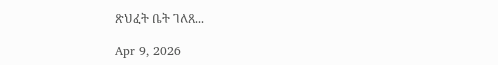ጽህፈት ቤት ገለጸ...

Apr 9, 2026